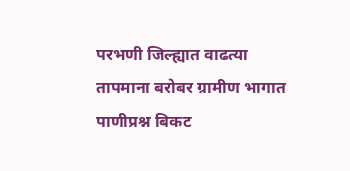परभणी जिल्ह्यात वाढत्या तापमाना बरोबर ग्रामीण भागात पाणीप्रश्न बिकट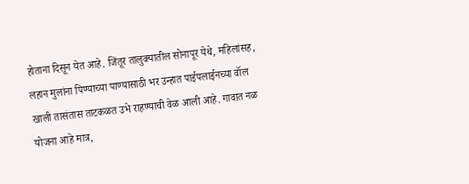होताना दिसून येत आहे. जिंतूर तालुक्यातील सोनापूर येथे, महिलांसह, लहान मुलांना पिण्याच्या पाण्यासाठी भर उन्हात पाईपलाईनच्या वॉल खाली तासंतास ताटकळत उभे राहण्याची वेळ आली आहे. गावात नळ योजना आहे मात्र,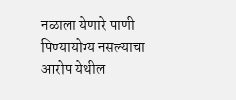नळाला येणारे पाणी पिण्यायोग्य नसल्याचा आरोप येथील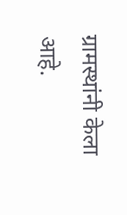ग्रामस्थांनी केला आहे.